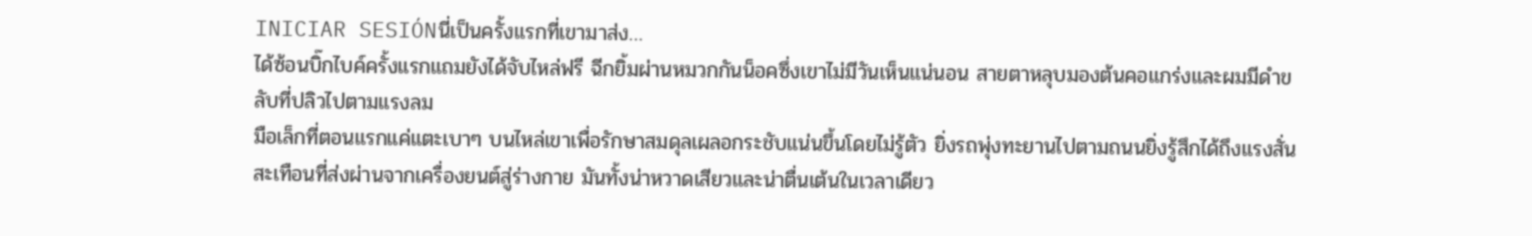INICIAR SESIÓNนี่เป็นครั้งแรกที่เขามาส่ง…
ได้ซ้อนบิ๊กไบค์ครั้งแรกแถมยังได้จับไหล่ฟรี ฉีกยิ้มผ่านหมวกกันน็อคซึ่งเขาไม่มีวันเห็นแน่นอน สายตาหลุบมองต้นคอแกร่งและผมมีดำขลับที่ปลิวไปตามแรงลม
มือเล็กที่ตอนแรกแค่แตะเบาๆ บนไหล่เขาเพื่อรักษาสมดุลเผลอกระชับแน่นขึ้นโดยไม่รู้ตัว ยิ่งรถพุ่งทะยานไปตามถนนยิ่งรู้สึกได้ถึงแรงสั่นสะเทือนที่ส่งผ่านจากเครื่องยนต์สู่ร่างกาย มันทั้งน่าหวาดเสียวและน่าตื่นเต้นในเวลาเดียว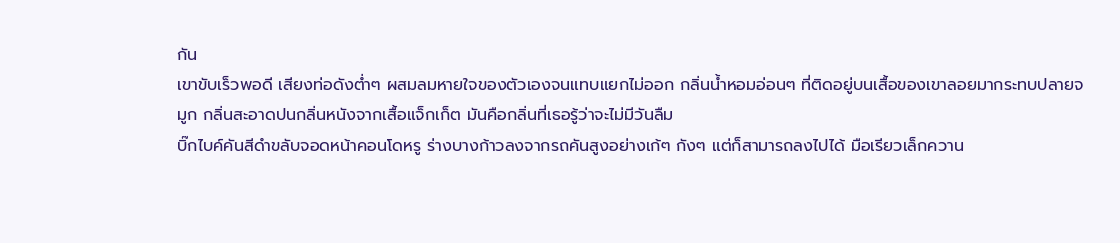กัน
เขาขับเร็วพอดี เสียงท่อดังต่ำๆ ผสมลมหายใจของตัวเองจนแทบแยกไม่ออก กลิ่นน้ำหอมอ่อนๆ ที่ติดอยู่บนเสื้อของเขาลอยมากระทบปลายจมูก กลิ่นสะอาดปนกลิ่นหนังจากเสื้อแจ็กเก็ต มันคือกลิ่นที่เธอรู้ว่าจะไม่มีวันลืม
บิ๊กไบค์คันสีดำขลับจอดหน้าคอนโดหรู ร่างบางก้าวลงจากรถคันสูงอย่างเก้ๆ กังๆ แต่ก็สามารถลงไปได้ มือเรียวเล็กควาน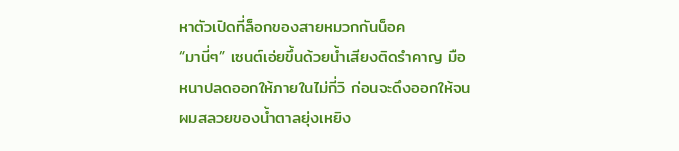หาตัวเปิดที่ล็อกของสายหมวกกันน็อค
“มานี่ๆ” เซนต์เอ่ยขึ้นด้วยน้ำเสียงติดรำคาญ มือหนาปลดออกให้ภายในไม่กี่วิ ก่อนจะดึงออกให้จนผมสลวยของน้ำตาลยุ่งเหยิง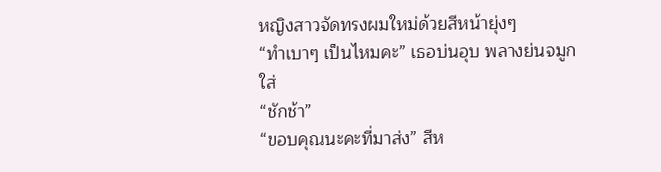หญิงสาวจัดทรงผมใหม่ด้วยสีหน้ายุ่งๆ
“ทำเบาๆ เป็นไหมคะ” เธอบ่นอุบ พลางย่นจมูกใส่
“ชักช้า”
“ขอบคุณนะคะที่มาส่ง” สีห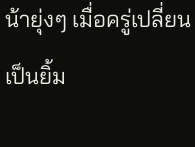น้ายุ่งๆ เมื่อครู่เปลี่ยนเป็นยิ้ม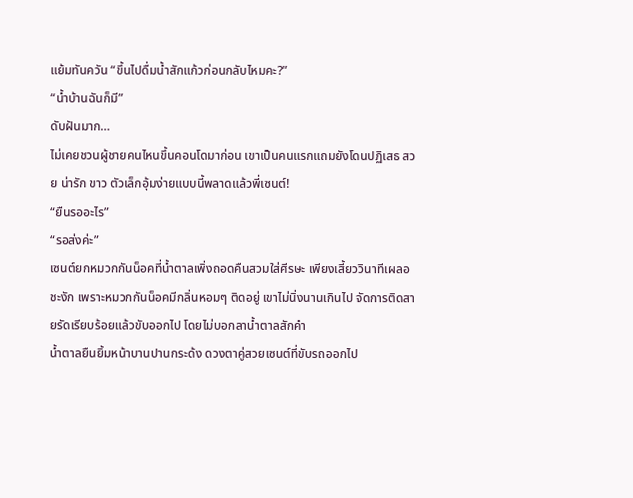แย้มทันควัน “ขึ้นไปดื่มน้ำสักแก้วก่อนกลับไหมคะ?”
“น้ำบ้านฉันก็มี”
ดับฝันมาก…
ไม่เคยชวนผู้ชายคนไหนขึ้นคอนโดมาก่อน เขาเป็นคนแรกแถมยังโดนปฏิเสธ สวย น่ารัก ขาว ตัวเล็กอุ้มง่ายแบบนี้พลาดแล้วพี่เซนต์!
“ยืนรออะไร”
“รอส่งค่ะ”
เซนต์ยกหมวกกันน็อคที่น้ำตาลเพิ่งถอดคืนสวมใส่ศีรษะ เพียงเสี้ยววินาทีเผลอชะงัก เพราะหมวกกันน็อคมีกลิ่นหอมๆ ติดอยู่ เขาไม่นิ่งนานเกินไป จัดการติดสายรัดเรียบร้อยแล้วขับออกไป โดยไม่บอกลาน้ำตาลสักคำ
น้ำตาลยืนยิ้มหน้าบานปานกระด้ง ดวงตาคู่สวยเซนต์ที่ขับรถออกไป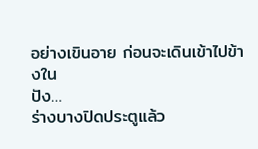อย่างเขินอาย ก่อนจะเดินเข้าไปข้างใน
ปัง…
ร่างบางปิดประตูแล้ว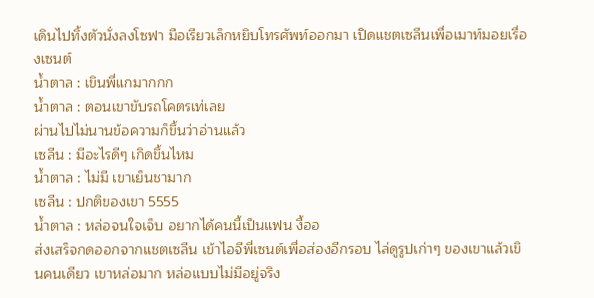เดินไปทิ้งตัวนั่งลงโซฟา มือเรียวเล็กหยิบโทรศัพท์ออกมา เปิดแชตเซลีนเพื่อเมาท์มอยเรื่องเซนต์
น้ำตาล : เขินพี่แกมากกก
น้ำตาล : ตอนเขาขับรถโคตรเท่เลย
ผ่านไปไม่นานข้อความก็ขึ้นว่าอ่านแล้ว
เซลีน : มีอะไรดีๆ เกิดขึ้นไหม
น้ำตาล : ไม่มี เขาเย็นชามาก
เซลีน : ปกติของเขา 5555
น้ำตาล : หล่อจนใจเจ็บ อยากได้คนนี้เป็นแฟน งื้ออ
ส่งเสร็จกดออกจากแชตเซลีน เข้าไอจีพี่เซนต์เพื่อส่องอีกรอบ ไล่ดูรูปเก่าๆ ของเขาแล้วเขินคนเดียว เขาหล่อมาก หล่อแบบไม่มีอยู่จริง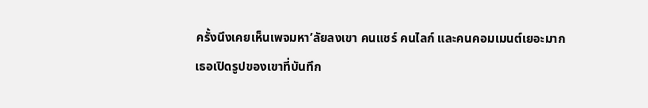ครั้งนึงเคยเห็นเพจมหา’ลัยลงเขา คนแชร์ คนไลก์ และคนคอมเมนต์เยอะมาก
เธอเปิดรูปของเขาที่บันทึก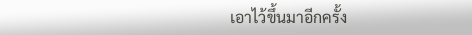เอาไว้ขึ้นมาอีกครั้ง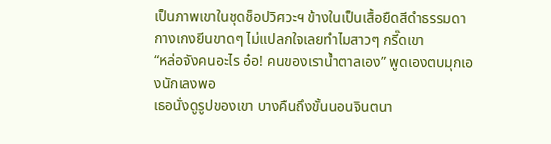เป็นภาพเขาในชุดช็อปวิศวะฯ ข้างในเป็นเสื้อยืดสีดำธรรมดา กางเกงยีนขาดๆ ไม่แปลกใจเลยทำไมสาวๆ กรี๊ดเขา
“หล่อจังคนอะไร อ๋อ! คนของเราน้ำตาลเอง” พูดเองตบมุกเองนักเลงพอ
เธอนั่งดูรูปของเขา บางคืนถึงขั้นนอนจินตนา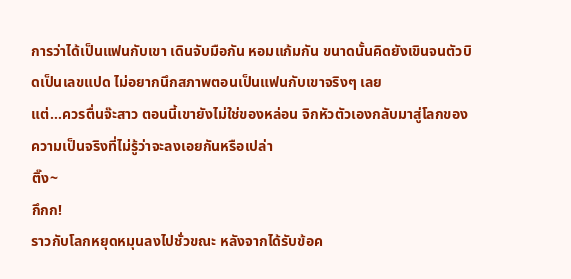การว่าได้เป็นแฟนกับเขา เดินจับมือกัน หอมแก้มกัน ขนาดนั้นคิดยังเขินจนตัวบิดเป็นเลขแปด ไม่อยากนึกสภาพตอนเป็นแฟนกับเขาจริงๆ เลย
แต่…ควรตื่นจ๊ะสาว ตอนนี้เขายังไม่ใช่ของหล่อน จิกหัวตัวเองกลับมาสู่โลกของความเป็นจริงที่ไม่รู้ว่าจะลงเอยกันหรือเปล่า
ติ๊ง~
กึกก!
ราวกับโลกหยุดหมุนลงไปชั่วขณะ หลังจากได้รับข้อค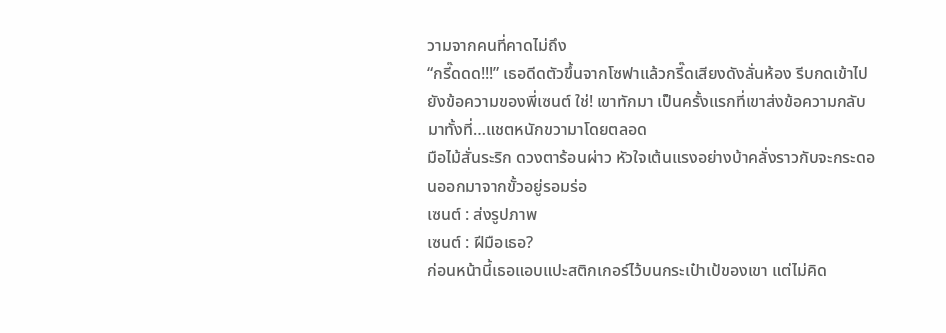วามจากคนที่คาดไม่ถึง
“กรี๊ดดด!!!” เธอดีดตัวขึ้นจากโซฟาแล้วกรี๊ดเสียงดังลั่นห้อง รีบกดเข้าไปยังข้อความของพี่เซนต์ ใช่! เขาทักมา เป็นครั้งแรกที่เขาส่งข้อความกลับมาทั้งที่…แชตหนักขวามาโดยตลอด
มือไม้สั่นระริก ดวงตาร้อนผ่าว หัวใจเต้นแรงอย่างบ้าคลั่งราวกับจะกระดอนออกมาจากขั้วอยู่รอมร่อ
เซนต์ : ส่งรูปภาพ
เซนต์ : ฝีมือเธอ?
ก่อนหน้านี้เธอแอบแปะสติกเกอร์ไว้บนกระเป๋าเป้ของเขา แต่ไม่คิด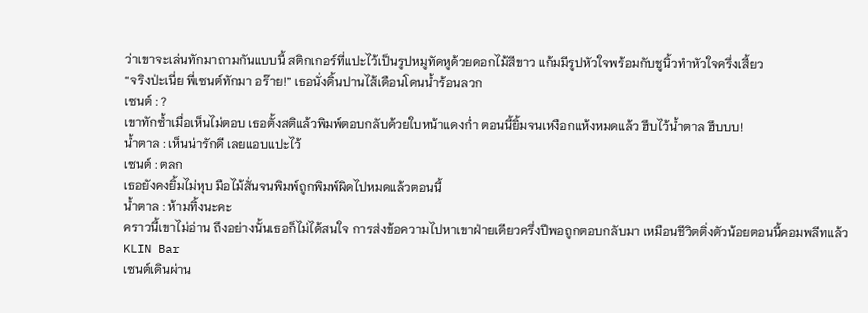ว่าเขาจะเล่นทักมาถามกันแบบนี้ สติกเกอร์ที่แปะไว้เป็นรูปหมูทัดหูด้วยดอกไม้สีขาว แก้มมีรูปหัวใจพร้อมกับชูนิ้วทำหัวใจครึ่งเสี้ยว
“จริงป่ะเนี่ย พี่เซนต์ทักมา อร๊าย!” เธอนั่งดิ้นปานไส้เดือนโดนน้ำร้อนลวก
เซนต์ : ?
เขาทักซ้ำเมื่อเห็นไม่ตอบ เธอตั้งสติแล้วพิมพ์ตอบกลับด้วยใบหน้าแดงก่ำ ตอนนี้ยิ้มจนเหงือกแห้งหมดแล้ว ฮึบไว้น้ำตาล ฮึบบบ!
น้ำตาล : เห็นน่ารักดี เลยแอบแปะไว้
เซนต์ : ตลก
เธอยังคงยิ้มไม่หุบ มือไม้สั่นจนพิมพ์ถูกพิมพ์ผิดไปหมดแล้วตอนนี้
น้ำตาล : ห้ามทิ้งนะคะ
คราวนี้เขาไม่อ่าน ถึงอย่างนั้นเธอก็ไม่ได้สนใจ การส่งข้อความไปหาเขาฝ่ายเดียวครึ่งปีพอถูกตอบกลับมา เหมือนชีวิตติ่งตัวน้อยตอนนี้คอมพลีทแล้ว
KLIN Bar
เซนต์เดินผ่าน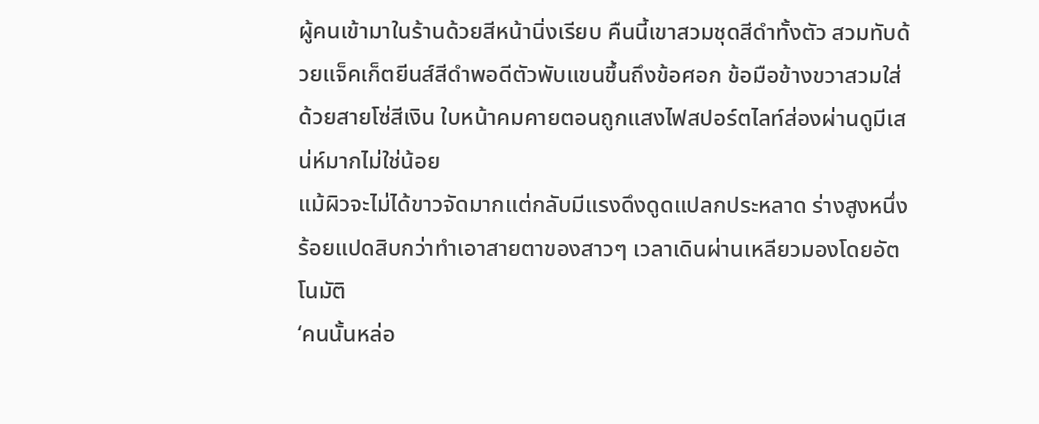ผู้คนเข้ามาในร้านด้วยสีหน้านิ่งเรียบ คืนนี้เขาสวมชุดสีดำทั้งตัว สวมทับด้วยแจ็คเก็ตยีนส์สีดำพอดีตัวพับแขนขึ้นถึงข้อศอก ข้อมือข้างขวาสวมใส่ด้วยสายโซ่สีเงิน ใบหน้าคมคายตอนถูกแสงไฟสปอร์ตไลท์ส่องผ่านดูมีเสน่ห์มากไม่ใช่น้อย
แม้ผิวจะไม่ได้ขาวจัดมากแต่กลับมีแรงดึงดูดแปลกประหลาด ร่างสูงหนึ่งร้อยแปดสิบกว่าทำเอาสายตาของสาวๆ เวลาเดินผ่านเหลียวมองโดยอัตโนมัติ
‘คนนั้นหล่อ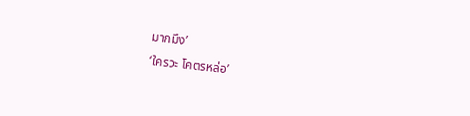มากมึง’
‘ใครวะ โคตรหล่อ’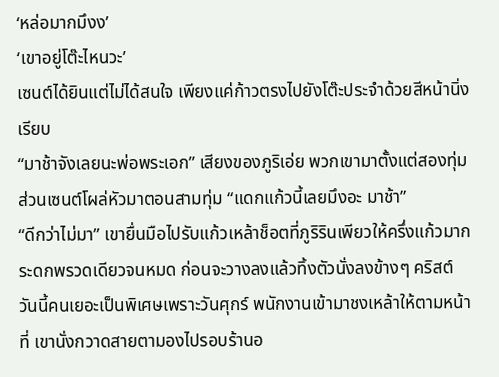‘หล่อมากมึงง’
‘เขาอยู่โต๊ะไหนวะ’
เซนต์ได้ยินแต่ไม่ได้สนใจ เพียงแค่ก้าวตรงไปยังโต๊ะประจำด้วยสีหน้านิ่งเรียบ
“มาช้าจังเลยนะพ่อพระเอก” เสียงของภูริเอ่ย พวกเขามาตั้งแต่สองทุ่ม ส่วนเซนต์โผล่หัวมาตอนสามทุ่ม “แดกแก้วนี้เลยมึงอะ มาช้า”
“ดีกว่าไม่มา” เขายื่นมือไปรับแก้วเหล้าช็อตที่ภูริรินเพียวให้ครึ่งแก้วมากระดกพรวดเดียวจนหมด ก่อนจะวางลงแล้วทิ้งตัวนั่งลงข้างๆ คริสต์
วันนี้คนเยอะเป็นพิเศษเพราะวันศุกร์ พนักงานเข้ามาชงเหล้าให้ตามหน้าที่ เขานั่งกวาดสายตามองไปรอบร้านอ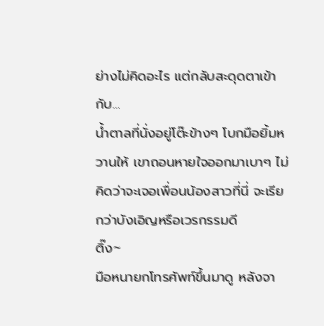ย่างไม่คิดอะไร แต่กลับสะดุดตาเข้ากับ…
น้ำตาลที่นั่งอยู่โต๊ะข้างๆ โบกมือยิ้มหวานให้ เขาถอนหายใจออกมาเบาๆ ไม่คิดว่าจะเจอเพื่อนน้องสาวที่นี่ จะเรียกว่าบังเอิญหรือเวรกรรมดี
ติ๊ง~
มือหนายกโทรศัพท์ขึ้นมาดู หลังจา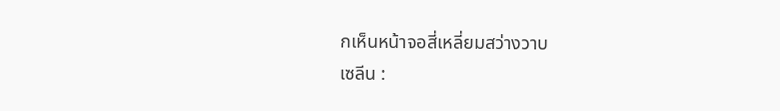กเห็นหน้าจอสี่เหลี่ยมสว่างวาบ
เซลีน :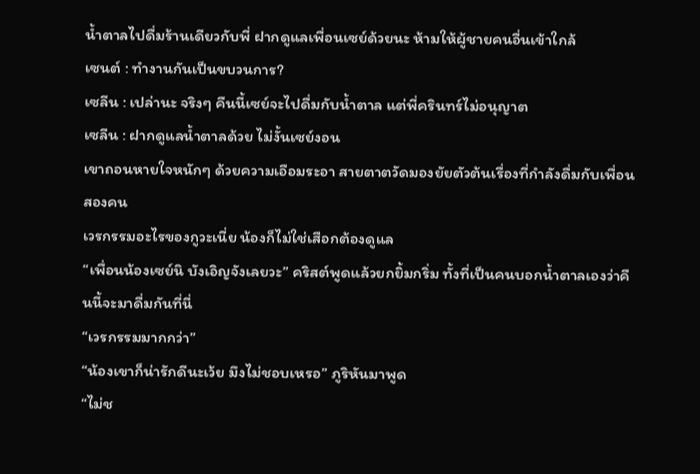น้ำตาลไปดื่มร้านเดียวกับพี่ ฝากดูแลเพื่อนเซย์ด้วยนะ ห้ามให้ผู้ชายคนอื่นเข้าใกล้
เซนต์ : ทำงานกันเป็นขบวนการ?
เซลีน : เปล่านะ จริงๆ คืนนี้เซย์จะไปดื่มกับน้ำตาล แต่พี่ครินทร์ไม่อนุญาต
เซลีน : ฝากดูแลน้ำตาลด้วย ไม่งั้นเซย์งอน
เขาถอนหายใจหนักๆ ด้วยความเอือมระอา สายตาตวัดมองยัยตัวต้นเรื่องที่กำลังดื่มกับเพื่อนสองคน
เวรกรรมอะไรของกูวะเนี่ย น้องก็ไม่ใช่เสือกต้องดูแล
“เพื่อนน้องเซย์นิ บังเอิญจังเลยวะ” คริสต์พูดแล้วยกยิ้มกริ่ม ทั้งที่เป็นคนบอกน้ำตาลเองว่าคืนนี้จะมาดื่มกันที่นี่
“เวรกรรมมากกว่า”
“น้องเขาก็น่ารักดีนะเว้ย มึงไม่ชอบเหรอ” ภูริหันมาพูด
“ไม่ช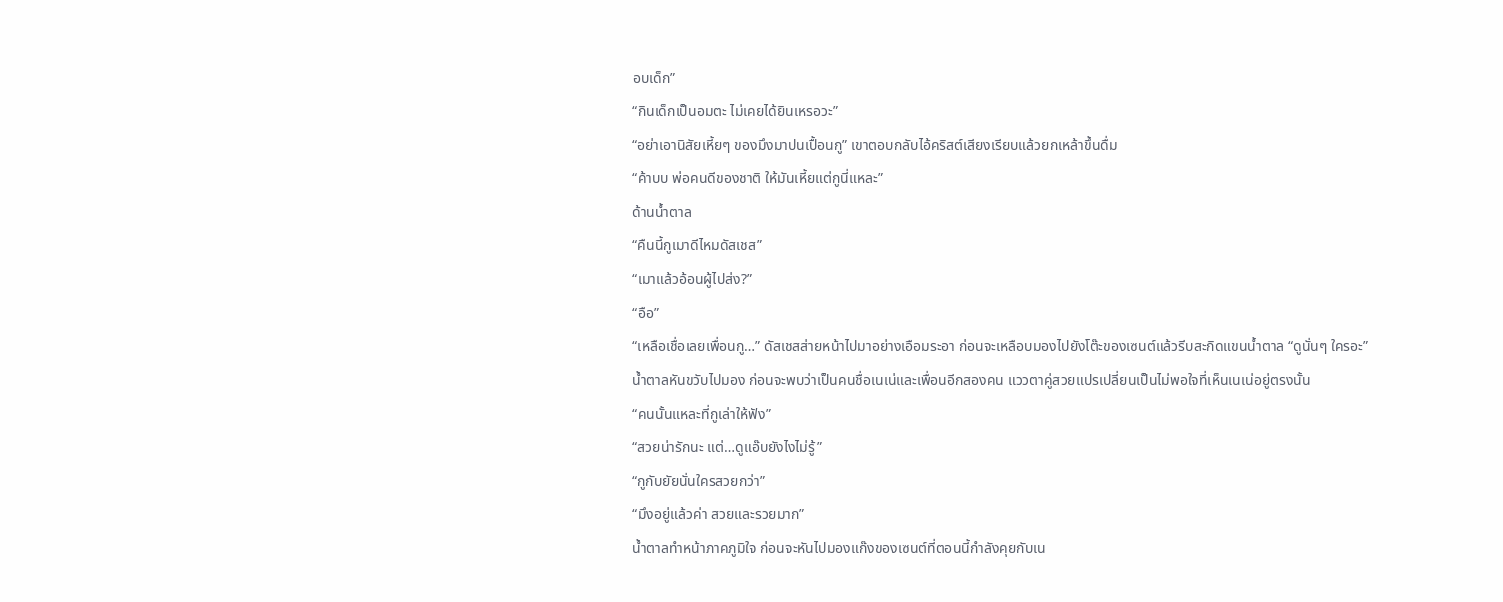อบเด็ก”
“กินเด็กเป็นอมตะ ไม่เคยได้ยินเหรอวะ”
“อย่าเอานิสัยเหี้ยๆ ของมึงมาปนเปื้อนกู” เขาตอบกลับไอ้คริสต์เสียงเรียบแล้วยกเหล้าขึ้นดื่ม
“ค้าบบ พ่อคนดีของชาติ ให้มันเหี้ยแต่กูนี่แหละ”
ด้านน้ำตาล
“คืนนี้กูเมาดีไหมดัสเชส”
“เมาแล้วอ้อนผู้ไปส่ง?”
“อือ”
“เหลือเชื่อเลยเพื่อนกู…” ดัสเชสส่ายหน้าไปมาอย่างเอือมระอา ก่อนจะเหลือบมองไปยังโต๊ะของเซนต์แล้วรีบสะกิดแขนน้ำตาล “ดูนั่นๆ ใครอะ”
น้ำตาลหันขวับไปมอง ก่อนจะพบว่าเป็นคนชื่อเนเน่และเพื่อนอีกสองคน แววตาคู่สวยแปรเปลี่ยนเป็นไม่พอใจที่เห็นเนเน่อยู่ตรงนั้น
“คนนั้นแหละที่กูเล่าให้ฟัง”
“สวยน่ารักนะ แต่…ดูแอ๊บยังไงไม่รู้”
“กูกับยัยนั่นใครสวยกว่า”
“มึงอยู่แล้วค่า สวยและรวยมาก”
น้ำตาลทำหน้าภาคภูมิใจ ก่อนจะหันไปมองแก๊งของเซนต์ที่ตอนนี้กำลังคุยกับเน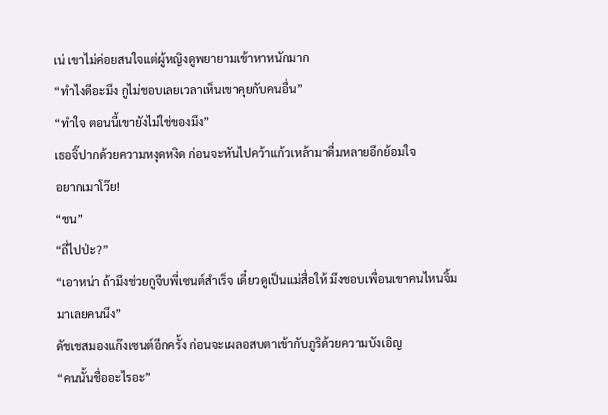เน่ เขาไม่ค่อยสนใจแต่ผู้หญิงดูพยายามเข้าหาหนักมาก
“ทำไงดีอะมึง กูไม่ชอบเลยเวลาเห็นเขาคุยกับคนอื่น”
“ทำใจ ตอนนี้เขายังไม่ใช่ของมึง”
เธอจิ๊ปากด้วยความหงุดหงิด ก่อนจะหันไปคว้าแก้วเหล้ามาดื่มหลายอึกย้อมใจ
อยากเมาโว๊ย!
“ชน”
“ถี่ไปป่ะ?”
“เอาหน่า ถ้ามึงช่วยกูจีบพี่เซนต์สำเร็จ เดี๋ยวดูเป็นแม่สื่อให้ มึงชอบเพื่อนเขาคนไหนจิ้มมาเลยคนนึง”
ดัชเชสมองแก๊งเซนต์อีกครั้ง ก่อนจะเผลอสบตาเข้ากับภูริด้วยความบังเอิญ
“คนนั้นชื่ออะไรอะ”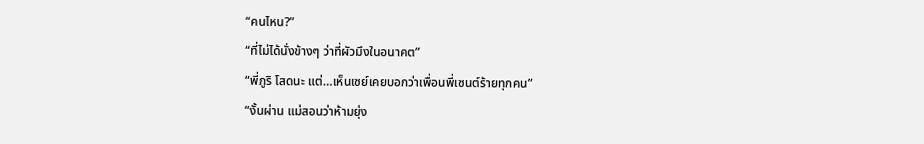“คนไหน?”
“ที่ไม่ได้นั่งข้างๆ ว่าที่ผัวมึงในอนาคต”
“พี่ภูริ โสดนะ แต่…เห็นเซย์เคยบอกว่าเพื่อนพี่เซนต์ร้ายทุกคน”
“งั้นผ่าน แม่สอนว่าห้ามยุ่ง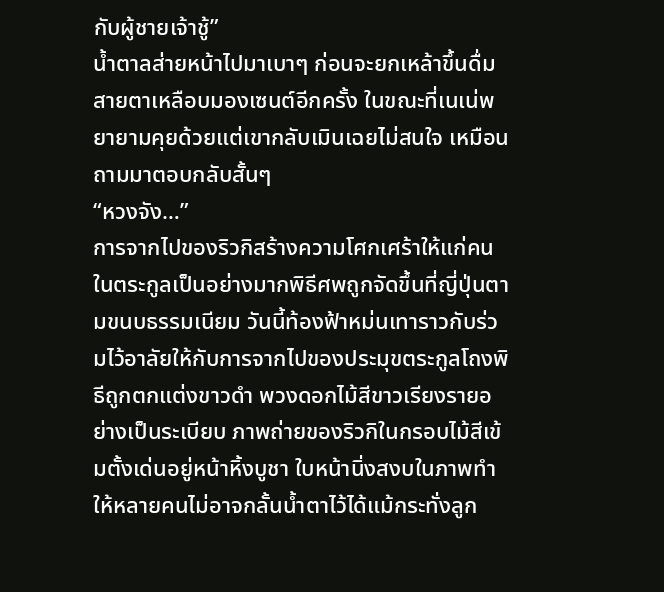กับผู้ชายเจ้าชู้”
น้ำตาลส่ายหน้าไปมาเบาๆ ก่อนจะยกเหล้าขึ้นดื่ม สายตาเหลือบมองเซนต์อีกครั้ง ในขณะที่เนเน่พยายามคุยด้วยแต่เขากลับเมินเฉยไม่สนใจ เหมือนถามมาตอบกลับสั้นๆ
“หวงจัง…”
การจากไปของริวกิสร้างความโศกเศร้าให้แก่คนในตระกูลเป็นอย่างมากพิธีศพถูกจัดขึ้นที่ญี่ปุ่นตามขนบธรรมเนียม วันนี้ท้องฟ้าหม่นเทาราวกับร่วมไว้อาลัยให้กับการจากไปของประมุขตระกูลโถงพิธีถูกตกแต่งขาวดำ พวงดอกไม้สีขาวเรียงรายอย่างเป็นระเบียบ ภาพถ่ายของริวกิในกรอบไม้สีเข้มตั้งเด่นอยู่หน้าหิ้งบูชา ใบหน้านิ่งสงบในภาพทำให้หลายคนไม่อาจกลั้นน้ำตาไว้ได้แม้กระทั่งลูก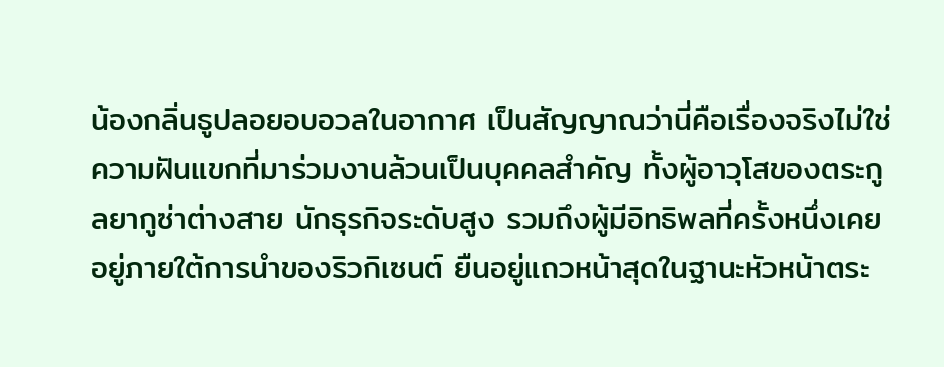น้องกลิ่นธูปลอยอบอวลในอากาศ เป็นสัญญาณว่านี่คือเรื่องจริงไม่ใช่ความฝันแขกที่มาร่วมงานล้วนเป็นบุคคลสำคัญ ทั้งผู้อาวุโสของตระกูลยากูซ่าต่างสาย นักธุรกิจระดับสูง รวมถึงผู้มีอิทธิพลที่ครั้งหนึ่งเคยอยู่ภายใต้การนำของริวกิเซนต์ ยืนอยู่แถวหน้าสุดในฐานะหัวหน้าตระ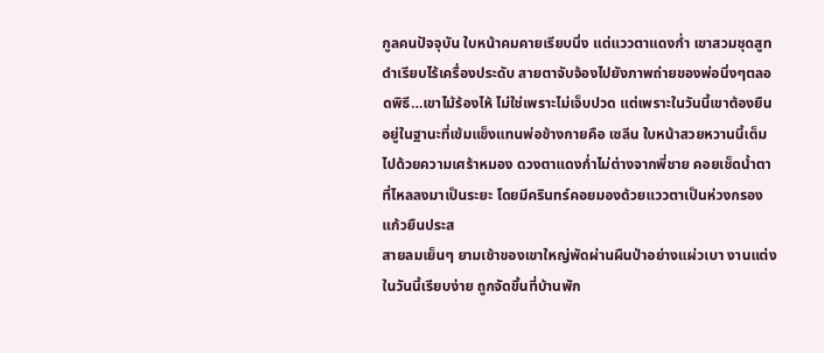กูลคนปัจจุบัน ใบหน้าคมคายเรียบนิ่ง แต่แววตาแดงก่ำ เขาสวมชุดสูทดำเรียบไร้เครื่องประดับ สายตาจับจ้องไปยังภาพถ่ายของพ่อนิ่งๆตลอดพิธี…เขาไม้ร้องไห้ ไม่ใช่เพราะไม่เจ็บปวด แต่เพราะในวันนี้เขาต้องยืนอยู่ในฐานะที่เข้มแข็งแทนพ่อข้างกายคือ เซลีน ใบหน้าสวยหวานนี้เต็มไปด้วยความเศร้าหมอง ดวงตาแดงก่ำไม่ต่างจากพี่ชาย คอยเช็ดน้ำตาที่ไหลลงมาเป็นระยะ โดยมีครินทร์คอยมองด้วยแววตาเป็นห่วงกรองแก้วยืนประส
สายลมเย็นๆ ยามเช้าของเขาใหญ่พัดผ่านผืนป่าอย่างแผ่วเบา งานแต่งในวันนี้เรียบง่าย ถูกจัดขึ้นที่บ้านพัก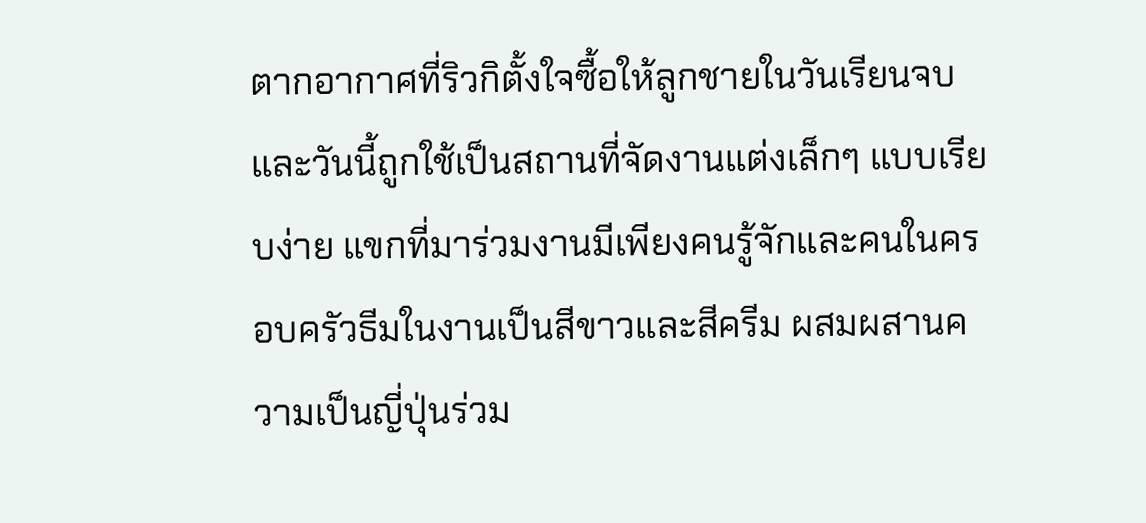ตากอากาศที่ริวกิตั้งใจซื้อให้ลูกชายในวันเรียนจบ และวันนี้ถูกใช้เป็นสถานที่จัดงานแต่งเล็กๆ แบบเรียบง่าย แขกที่มาร่วมงานมีเพียงคนรู้จักและคนในครอบครัวธีมในงานเป็นสีขาวและสีครีม ผสมผสานความเป็นญี่ปุ่นร่วม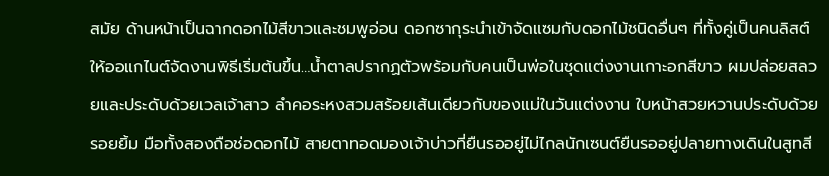สมัย ด้านหน้าเป็นฉากดอกไม้สีขาวและชมพูอ่อน ดอกซากุระนำเข้าจัดแซมกับดอกไม้ชนิดอื่นๆ ที่ทั้งคู่เป็นคนลิสต์ให้ออแกไนต์จัดงานพิธีเริ่มต้นขึ้น…น้ำตาลปรากฏตัวพร้อมกับคนเป็นพ่อในชุดแต่งงานเกาะอกสีขาว ผมปล่อยสลวยและประดับด้วยเวลเจ้าสาว ลำคอระหงสวมสร้อยเส้นเดียวกับของแม่ในวันแต่งงาน ใบหน้าสวยหวานประดับด้วยรอยยิ้ม มือทั้งสองถือช่อดอกไม้ สายตาทอดมองเจ้าบ่าวที่ยืนรออยู่ไม่ไกลนักเซนต์ยืนรออยู่ปลายทางเดินในสูทสี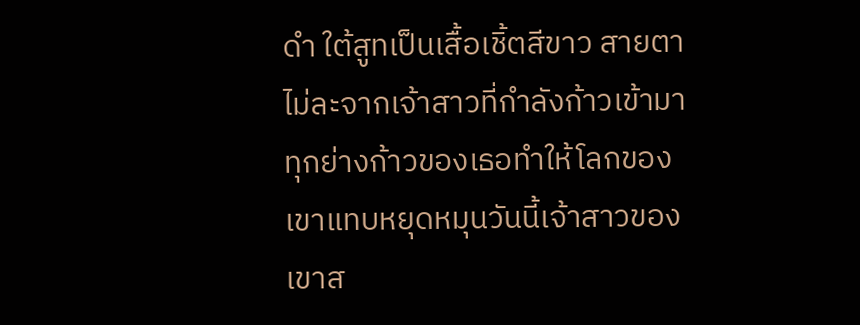ดำ ใต้สูทเป็นเสื้อเชิ้ตสีขาว สายตาไม่ละจากเจ้าสาวที่กำลังก้าวเข้ามา ทุกย่างก้าวของเธอทำให้โลกของเขาแทบหยุดหมุนวันนี้เจ้าสาวของเขาส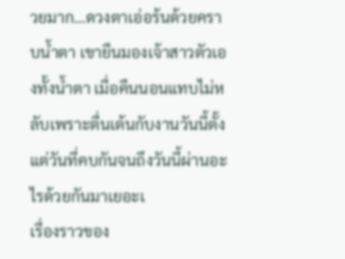วยมาก…ดวงตาเอ่อร้นด้วยคราบน้ำตา เขายืนมองเจ้าสาวตัวเองทั้งน้ำตา เมื่อคืนนอนแทบไม่หลับเพราะตื่นเต้นกับงานวันนี้ตั้งแต่วันที่คบกันจนถึงวันนี้ผ่านอะไรด้วยกันมาเยอะเ
เรื่องราวของ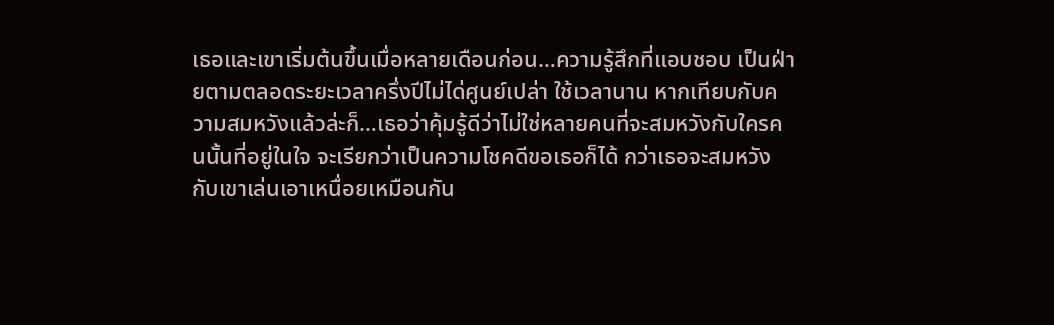เธอและเขาเริ่มต้นขึ้นเมื่อหลายเดือนก่อน…ความรู้สึกที่แอบชอบ เป็นฝ่ายตามตลอดระยะเวลาครึ่งปีไม่ได่ศูนย์เปล่า ใช้เวลานาน หากเทียบกับความสมหวังแล้วล่ะก็…เธอว่าคุ้มรู้ดีว่าไม่ใช่หลายคนที่จะสมหวังกับใครคนนั้นที่อยู่ในใจ จะเรียกว่าเป็นความโชคดีขอเธอก็ได้ กว่าเธอจะสมหวังกับเขาเล่นเอาเหนื่อยเหมือนกัน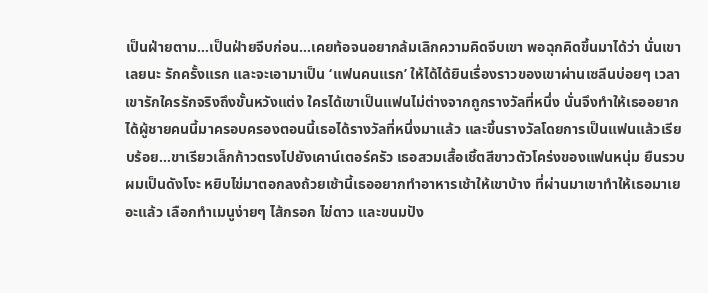เป็นฝ่ายตาม…เป็นฝ่ายจีบก่อน…เคยท้อจนอยากล้มเลิกความคิดจีบเขา พอฉุกคิดขึ้นมาได้ว่า นั่นเขาเลยนะ รักครั้งแรก และจะเอามาเป็น ‘แฟนคนแรก’ ให้ได้ได้ยินเรื่องราวของเขาผ่านเซลีนบ่อยๆ เวลาเขารักใครรักจริงถึงขั้นหวังแต่ง ใครได้เขาเป็นแฟนไม่ต่างจากถูกรางวัลที่หนึ่ง นั่นจึงทำให้เธออยากได้ผู้ชายคนนี้มาครอบครองตอนนี้เธอได้รางวัลที่หนึ่งมาแล้ว และขึ้นรางวัลโดยการเป็นแฟนแล้วเรียบร้อย…ขาเรียวเล็กก้าวตรงไปยังเคาน์เตอร์ครัว เธอสวมเสื้อเชิ้ตสีขาวตัวโคร่งของแฟนหนุ่ม ยืนรวบผมเป็นดังโงะ หยิบไข่มาตอกลงถ้วยเช้านี้เธออยากทำอาหารเช้าให้เขาบ้าง ที่ผ่านมาเขาทำให้เธอมาเยอะแล้ว เลือกทำเมนูง่ายๆ ไส้กรอก ไข่ดาว และขนมปัง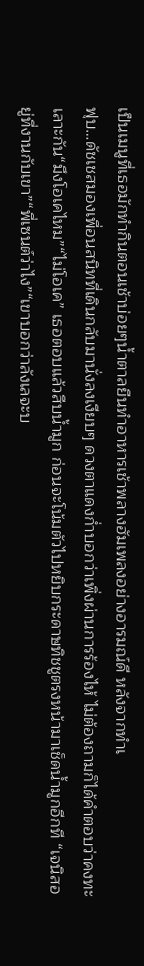เป็นเมนูที่เธอมักทำกินตอนเช้าบ่อยๆน้ำตาลยืนทำอาหารเช้าพลางฮัมเพลงอย่างอารมณ์ดี หลังจากทำเ
ฟุบ…ดัชเชสมองเพื่อนสนิทที่เดินกลับมานั่งลงเงียบๆ ดวงตาแดงก่ำบอกว่าเพิ่งผ่านการร้องไห้ ไม่ต้องถามก็ได้คำตอบว่าคงทะเลาะกัน“มึงโอเคไหม”“ไม่โอเค” เธอตอบแล้วสืบน้ำมูก ก่อนจะโน้มตัวไปหยิบกระดาษทิชชูตรงหน้ามาเช็ดน้ำมูกอีกที “เจนิสอยู่ที่งานกับเขา”“พี่เซนต์ว่าไง”“เขาบอกว่าลังเลจะบ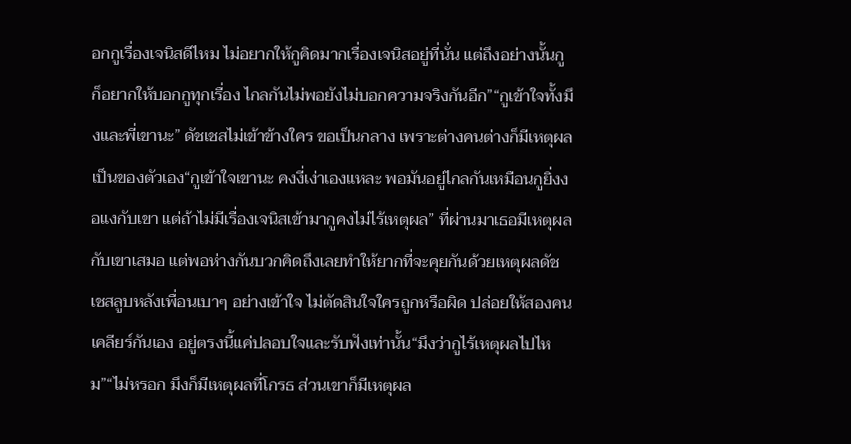อกกูเรื่องเจนิสดีไหม ไม่อยากให้กูคิดมากเรื่องเจนิสอยู่ที่นั่น แต่ถึงอย่างนั้นกูก็อยากให้บอกกูทุกเรื่อง ไกลกันไม่พอยังไม่บอกความจริงกันอีก”“กูเข้าใจทั้งมึงและพี่เขานะ” ดัชเชสไม่เข้าข้างใคร ขอเป็นกลาง เพราะต่างคนต่างก็มีเหตุผลเป็นของตัวเอง“กูเข้าใจเขานะ คงงี่เง่าเองแหละ พอมันอยู่ไกลกันเหมือนกูยิ่งงอแงกับเขา แต่ถ้าไม่มีเรื่องเจนิสเข้ามากูคงไม่ไร้เหตุผล” ที่ผ่านมาเธอมีเหตุผลกับเขาเสมอ แต่พอห่างกันบวกคิดถึงเลยทำให้ยากที่จะคุยกันด้วยเหตุผลดัชเชสลูบหลังเพื่อนเบาๆ อย่างเข้าใจ ไม่ตัดสินใจใครถูกหรือผิด ปล่อยให้สองคนเคลียร์กันเอง อยู่ตรงนี้แค่ปลอบใจและรับฟังเท่านั้น“มึงว่ากูไร้เหตุผลไปไหม”“ไม่หรอก มึงก็มีเหตุผลที่โกรธ ส่วนเขาก็มีเหตุผล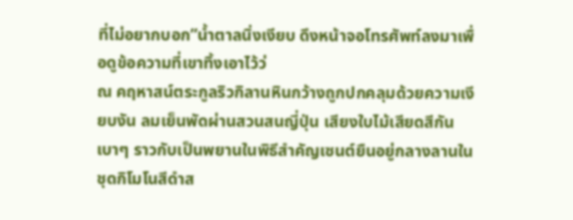ที่ไม่อยากบอก”น้ำตาลนิ่งเงียบ ดึงหน้าจอโทรศัพท์ลงมาเพื่อดูข้อความที่เขาทิ้งเอาไว้ว่
ณ คฤหาสน์ตระกูลริวกิลานหินกว้างถูกปกคลุมด้วยความเงียบงัน ลมเย็นพัดผ่านสวนสนญี่ปุ่น เสียงใบไม้เสียดสีกันเบาๆ ราวกับเป็นพยานในพิธีสำคัญเซนต์ยืนอยู่กลางลานในชุดกิโมโนสีดำส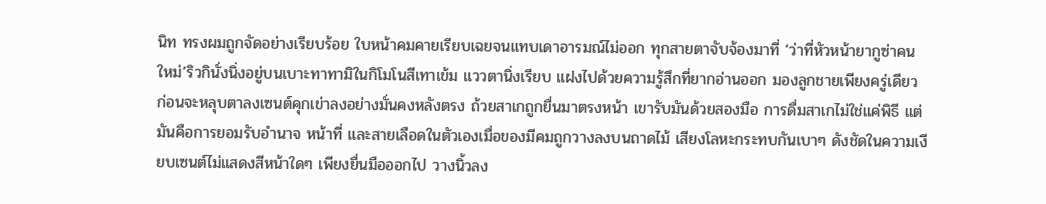นิท ทรงผมถูกจัดอย่างเรียบร้อย ใบหน้าคมคายเรียบเฉยจนแทบเดาอารมณ์ไม่ออก ทุกสายตาจับจ้องมาที่ ‘ว่าที่หัวหน้ายากูซ่าคนใหม่’ริวกินั่งนิ่งอยู่บนเบาะทาทามิในกิโมโนสีเทาเข้ม แววตานิ่งเรียบ แฝงไปด้วยความรู้สึกที่ยากอ่านออก มองลูกชายเพียงครู่เดียว ก่อนจะหลุบตาลงเซนต์คุกเข่าลงอย่างมั่นคงหลังตรง ถ้วยสาเกถูกยื่นมาตรงหน้า เขารับมันด้วยสองมือ การดื่มสาเกไม่ใช่แค่พิธี แต่มันคือการยอมรับอำนาจ หน้าที่ และสายเลือดในตัวเองเมื่อของมีคมถูกวางลงบนถาดไม้ เสียงโลหะกระทบกันเบาๆ ดังชัดในความเงียบเซนต์ไม่แสดงสีหน้าใดๆ เพียงยื่นมือออกไป วางนิ้วลง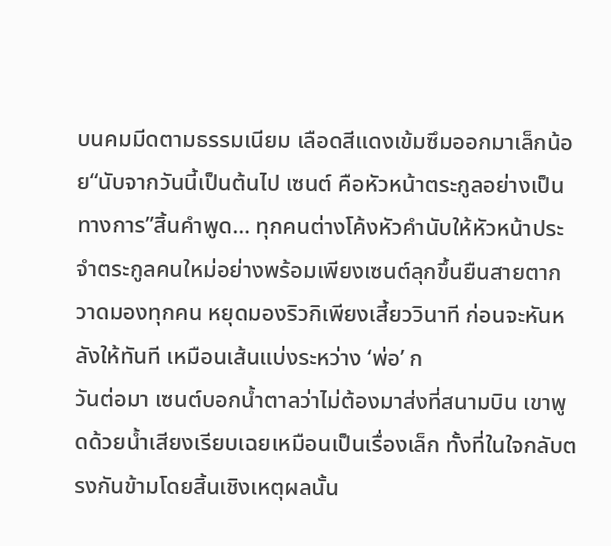บนคมมีดตามธรรมเนียม เลือดสีแดงเข้มซึมออกมาเล็กน้อย“นับจากวันนี้เป็นต้นไป เซนต์ คือหัวหน้าตระกูลอย่างเป็นทางการ”สิ้นคำพูด… ทุกคนต่างโค้งหัวคำนับให้หัวหน้าประจำตระกูลคนใหม่อย่างพร้อมเพียงเซนต์ลุกขึ้นยืนสายตากวาดมองทุกคน หยุดมองริวกิเพียงเสี้ยววินาที ก่อนจะหันหลังให้ทันที เหมือนเส้นแบ่งระหว่าง ‘พ่อ’ ก
วันต่อมา เซนต์บอกน้ำตาลว่าไม่ต้องมาส่งที่สนามบิน เขาพูดด้วยน้ำเสียงเรียบเฉยเหมือนเป็นเรื่องเล็ก ทั้งที่ในใจกลับตรงกันข้ามโดยสิ้นเชิงเหตุผลนั้น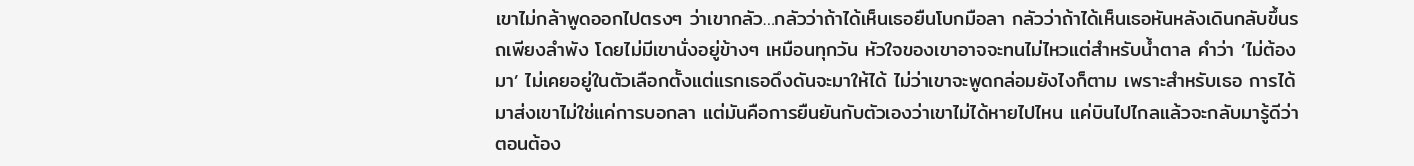เขาไม่กล้าพูดออกไปตรงๆ ว่าเขากลัว…กลัวว่าถ้าได้เห็นเธอยืนโบกมือลา กลัวว่าถ้าได้เห็นเธอหันหลังเดินกลับขึ้นรถเพียงลำพัง โดยไม่มีเขานั่งอยู่ข้างๆ เหมือนทุกวัน หัวใจของเขาอาจจะทนไม่ไหวแต่สำหรับน้ำตาล คำว่า ‘ไม่ต้องมา’ ไม่เคยอยู่ในตัวเลือกตั้งแต่แรกเธอดึงดันจะมาให้ได้ ไม่ว่าเขาจะพูดกล่อมยังไงก็ตาม เพราะสำหรับเธอ การได้มาส่งเขาไม่ใช่แค่การบอกลา แต่มันคือการยืนยันกับตัวเองว่าเขาไม่ได้หายไปไหน แค่บินไปไกลแล้วจะกลับมารู้ดีว่าตอนต้อง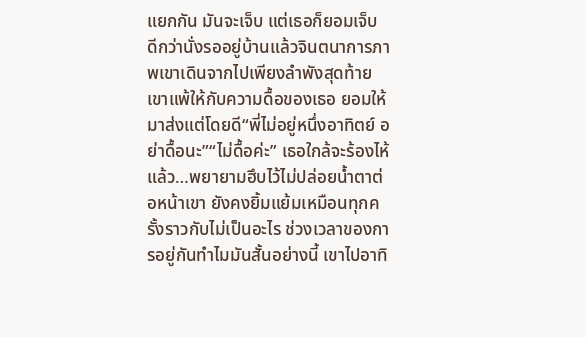แยกกัน มันจะเจ็บ แต่เธอก็ยอมเจ็บ ดีกว่านั่งรออยู่บ้านแล้วจินตนาการภาพเขาเดินจากไปเพียงลำพังสุดท้ายเขาแพ้ให้กับความดื้อของเธอ ยอมให้มาส่งแต่โดยดี“พี่ไม่อยู่หนึ่งอาทิตย์ อย่าดื้อนะ”“ไม่ดื้อค่ะ” เธอใกล้จะร้องไห้แล้ว…พยายามฮึบไว้ไม่ปล่อยน้ำตาต่อหน้าเขา ยังคงยิ้มแย้มเหมือนทุกครั้งราวกับไม่เป็นอะไร ช่วงเวลาของการอยู่กันทำไมมันสั้นอย่างนี้ เขาไปอาทิ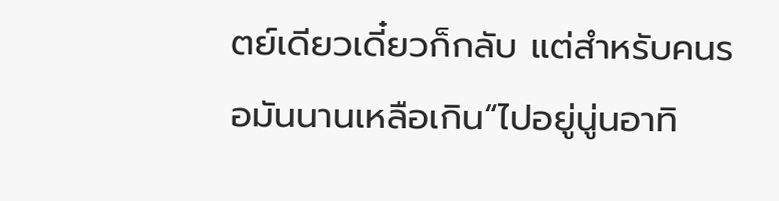ตย์เดียวเดี๋ยวก็กลับ แต่สำหรับคนรอมันนานเหลือเกิน“ไปอยู่นู่นอาทิ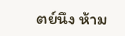ตย์นึง ห้าม